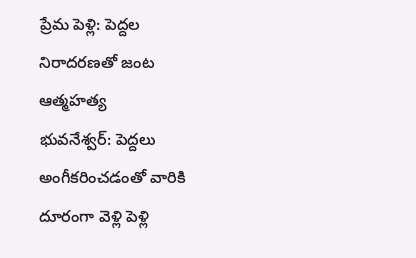ప్రేమ పెళ్లి: పెద్దల నిరాదరణతో జంట ఆత్మహత్య
భువనేశ్వర్: పెద్దలు అంగీకరించడంతో వారికి దూరంగా వెళ్లి పెళ్లి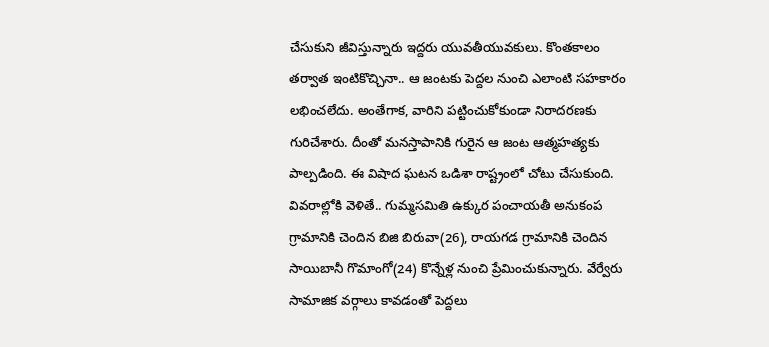చేసుకుని జీవిస్తున్నారు ఇద్దరు యువతీయువకులు. కొంతకాలం తర్వాత ఇంటికొచ్చినా.. ఆ జంటకు పెద్దల నుంచి ఎలాంటి సహకారం లభించలేదు. అంతేగాక, వారిని పట్టించుకోకుండా నిరాదరణకు గురిచేశారు. దీంతో మనస్తాపానికి గురైన ఆ జంట ఆత్మహత్యకు పాల్పడింది. ఈ విషాద ఘటన ఒడిశా రాష్ట్రంలో చోటు చేసుకుంది.
వివరాల్లోకి వెళితే.. గుమ్మసమితి ఉక్కుర పంచాయతీ అనుకంప గ్రామానికి చెందిన బిజి బిరువా(26), రాయగడ గ్రామానికి చెందిన సాయిబానీ గొమాంగో(24) కొన్నేళ్ల నుంచి ప్రేమించుకున్నారు. వేర్వేరు సామాజిక వర్గాలు కావడంతో పెద్దలు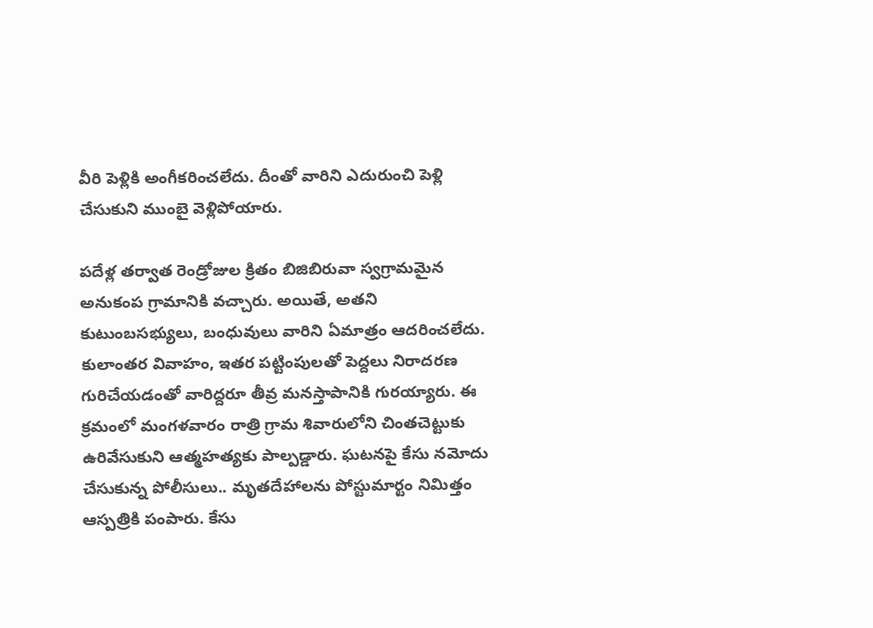వీరి పెళ్లికి అంగీకరించలేదు. దీంతో వారిని ఎదురుంచి పెళ్లి చేసుకుని ముంబై వెళ్లిపోయారు.

పదేళ్ల తర్వాత రెండ్రోజుల క్రితం బిజిబిరువా స్వగ్రామమైన అనుకంప గ్రామానికి వచ్చారు. అయితే, అతని కుటుంబసభ్యులు, బంధువులు వారిని ఏమాత్రం ఆదరించలేదు.
కులాంతర వివాహం, ఇతర పట్టింపులతో పెద్దలు నిరాదరణ గురిచేయడంతో వారిద్దరూ తీవ్ర మనస్తాపానికి గురయ్యారు. ఈ క్రమంలో మంగళవారం రాత్రి గ్రామ శివారులోని చింతచెట్టుకు ఉరివేసుకుని ఆత్మహత్యకు పాల్పడ్డారు. ఘటనపై కేసు నమోదు చేసుకున్న పోలీసులు.. మృతదేహాలను పోస్టుమార్టం నిమిత్తం ఆస్పత్రికి పంపారు. కేసు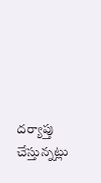దర్యాప్తు చేస్తున్నట్లు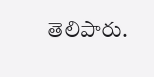తెలిపారు.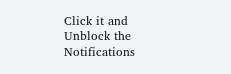Click it and Unblock the Notifications